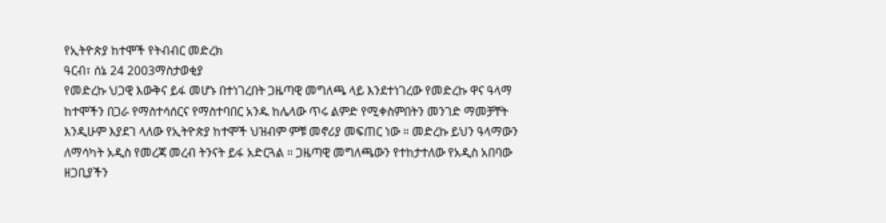የኢትዮጵያ ከተሞች የትብብር መድረክ
ዓርብ፣ ሰኔ 24 2003ማስታወቂያ
የመድረኩ ህጋዊ እውቅና ይፋ መሆኑ በተነገረበት ጋዜጣዊ መግለጫ ላይ እንደተነገረው የመድረኩ ዋና ዓላማ ከተሞችን በጋራ የማስተሳሰርና የማስተባበር አንዱ ከሌላው ጥሩ ልምድ የሚቀስምበትን መንገድ ማመቻቸት እንዲሁም እያደገ ላለው የኢትዮጵያ ከተሞች ህዝብም ምቹ መኖሪያ መፍጠር ነው ። መድረኩ ይህን ዓላማውን ለማሳካት አዲስ የመረጃ መረብ ትንናት ይፋ አድርጓል ። ጋዜጣዊ መግለጫውን የተከታተለው የአዲስ አበባው ዘጋቢያችን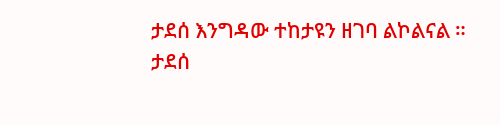ታደሰ እንግዳው ተከታዩን ዘገባ ልኮልናል ።
ታደሰ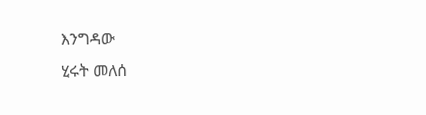እንግዳው
ሂሩት መለሰ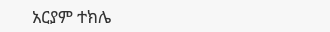አርያም ተክሌ